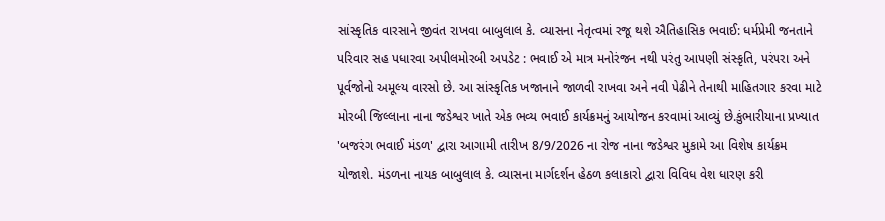સાંસ્કૃતિક વારસાને જીવંત રાખવા બાબુલાલ કે. વ્યાસના નેતૃત્વમાં રજૂ થશે ઐતિહાસિક ભવાઈ: ધર્મપ્રેમી જનતાને પરિવાર સહ પધારવા અપીલમોરબી અપડેટ : ભવાઈ એ માત્ર મનોરંજન નથી પરંતુ આપણી સંસ્કૃતિ, પરંપરા અને પૂર્વજોનો અમૂલ્ય વારસો છે. આ સાંસ્કૃતિક ખજાનાને જાળવી રાખવા અને નવી પેઢીને તેનાથી માહિતગાર કરવા માટે મોરબી જિલ્લાના નાના જડેશ્વર ખાતે એક ભવ્ય ભવાઈ કાર્યક્રમનું આયોજન કરવામાં આવ્યું છે.કુંભારીયાના પ્રખ્યાત 'બજરંગ ભવાઈ મંડળ' દ્વારા આગામી તારીખ 8/9/2026 ના રોજ નાના જડેશ્વર મુકામે આ વિશેષ કાર્યક્રમ યોજાશે. મંડળના નાયક બાબુલાલ કે. વ્યાસના માર્ગદર્શન હેઠળ કલાકારો દ્વારા વિવિધ વેશ ધારણ કરી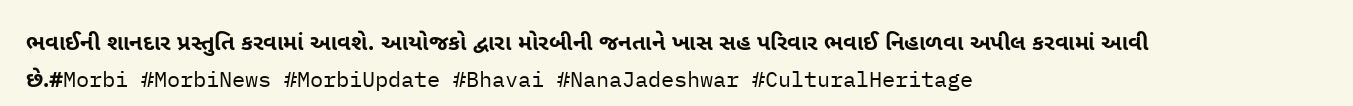ભવાઈની શાનદાર પ્રસ્તુતિ કરવામાં આવશે. આયોજકો દ્વારા મોરબીની જનતાને ખાસ સહ પરિવાર ભવાઈ નિહાળવા અપીલ કરવામાં આવી છે.#Morbi #MorbiNews #MorbiUpdate #Bhavai #NanaJadeshwar #CulturalHeritage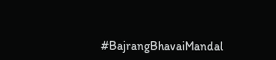#BajrangBhavaiMandal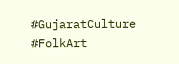#GujaratCulture #FolkArt